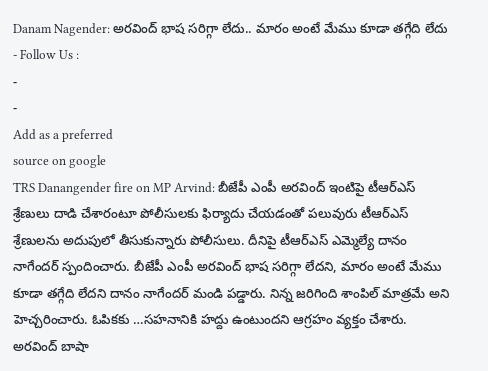Danam Nagender: అరవింద్ భాష సరిగ్గా లేదు.. మారం అంటే మేము కూడా తగ్గేది లేదు
- Follow Us :
-
-
Add as a preferred
source on google
TRS Danangender fire on MP Arvind: బీజేపీ ఎంపీ అరవింద్ ఇంటిపై టీఆర్ఎస్ శ్రేణులు దాడి చేశారంటూ పోలీసులకు ఫిర్యాదు చేయడంతో పలువురు టీఆర్ఎస్ శ్రేణులను అదుపులో తీసుకున్నారు పోలీసులు. దీనిపై టీఆర్ఎస్ ఎమ్మెల్యే దానం నాగేందర్ స్పందించారు. బీజేపీ ఎంపీ అరవింద్ భాష సరిగ్గా లేదని, మారం అంటే మేము కూడా తగ్గేది లేదని దానం నాగేందర్ మండి పడ్డారు. నిన్న జరిగింది శాంపిల్ మాత్రమే అని హెచ్చరించారు. ఓపికకు …సహనానికి హద్దు ఉంటుందని ఆగ్రహం వ్యక్తం చేశారు. అరవింద్ బాషా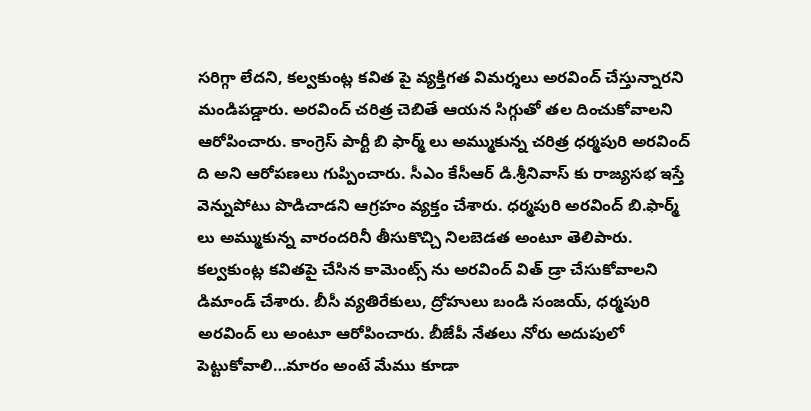సరిగ్గా లేదని, కల్వకుంట్ల కవిత పై వ్యక్తిగత విమర్శలు అరవింద్ చేస్తున్నారని మండిపడ్డారు. అరవింద్ చరిత్ర చెబితే ఆయన సిగ్గుతో తల దించుకోవాలని ఆరోపించారు. కాంగ్రెస్ పార్టీ బి ఫార్మ్ లు అమ్ముకున్న చరిత్ర ధర్మపురి అరవింద్ ది అని ఆరోపణలు గుప్పించారు. సీఎం కేసీఆర్ డి.శ్రీనివాస్ కు రాజ్యసభ ఇస్తే వెన్నుపోటు పొడిచాడని ఆగ్రహం వ్యక్తం చేశారు. ధర్మపురి అరవింద్ బి.ఫార్మ్ లు అమ్ముకున్న వారందరినీ తీసుకొచ్చి నిలబెడత అంటూ తెలిపారు. కల్వకుంట్ల కవితపై చేసిన కామెంట్స్ ను అరవింద్ విత్ డ్రా చేసుకోవాలని డిమాండ్ చేశారు. బీసీ వ్యతిరేకులు, ద్రోహులు బండి సంజయ్, ధర్మపురి అరవింద్ లు అంటూ ఆరోపించారు. బీజేపీ నేతలు నోరు అదుపులో పెట్టుకోవాలి…మారం అంటే మేము కూడా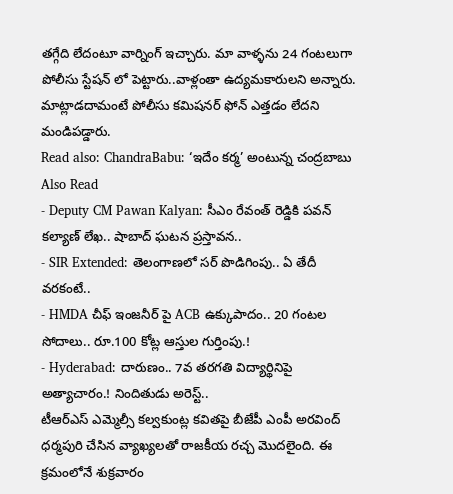తగ్గేది లేదంటూ వార్నింగ్ ఇచ్చారు. మా వాళ్ళను 24 గంటలుగా పోలీసు స్టేషన్ లో పెట్టారు..వాళ్లంతా ఉద్యమకారులని అన్నారు. మాట్లాడదామంటే పోలీసు కమిషనర్ ఫోన్ ఎత్తడం లేదని మండిపడ్డారు.
Read also: ChandraBabu: ‘ఇదేం కర్మ’ అంటున్న చంద్రబాబు
Also Read
- Deputy CM Pawan Kalyan: సీఎం రేవంత్ రెడ్డికి పవన్ కల్యాణ్ లేఖ.. షాబాద్ ఘటన ప్రస్తావన..
- SIR Extended: తెలంగాణలో సర్ పొడిగింపు.. ఏ తేదీ వరకంటే..
- HMDA చీఫ్ ఇంజనీర్ పై ACB ఉక్కుపాదం.. 20 గంటల సోదాలు.. రూ.100 కోట్ల ఆస్తుల గుర్తింపు.!
- Hyderabad: దారుణం.. 7వ తరగతి విద్యార్థినిపై అత్యాచారం.! నిందితుడు అరెస్ట్..
టీఆర్ఎస్ ఎమ్మెల్సీ కల్వకుంట్ల కవితపై బీజేపీ ఎంపీ అరవింద్ ధర్మపురి చేసిన వ్యాఖ్యలతో రాజకీయ రచ్చ మొదలైంది. ఈ క్రమంలోనే శుక్రవారం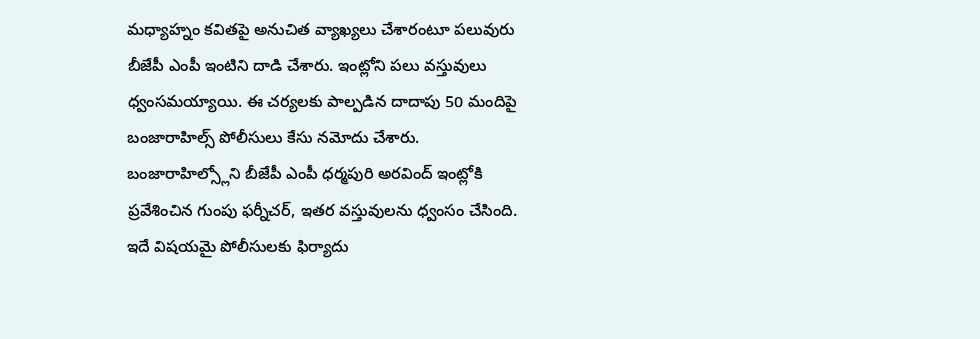మధ్యాహ్నం కవితపై అనుచిత వ్యాఖ్యలు చేశారంటూ పలువురు బీజేపీ ఎంపీ ఇంటిని దాడి చేశారు. ఇంట్లోని పలు వస్తువులు ధ్వంసమయ్యాయి. ఈ చర్యలకు పాల్పడిన దాదాపు 50 మందిపై బంజారాహిల్స్ పోలీసులు కేసు నమోదు చేశారు. బంజారాహిల్స్లోని బీజేపీ ఎంపీ ధర్మపురి అరవింద్ ఇంట్లోకి ప్రవేశించిన గుంపు ఫర్నీచర్, ఇతర వస్తువులను ధ్వంసం చేసింది. ఇదే విషయమై పోలీసులకు ఫిర్యాదు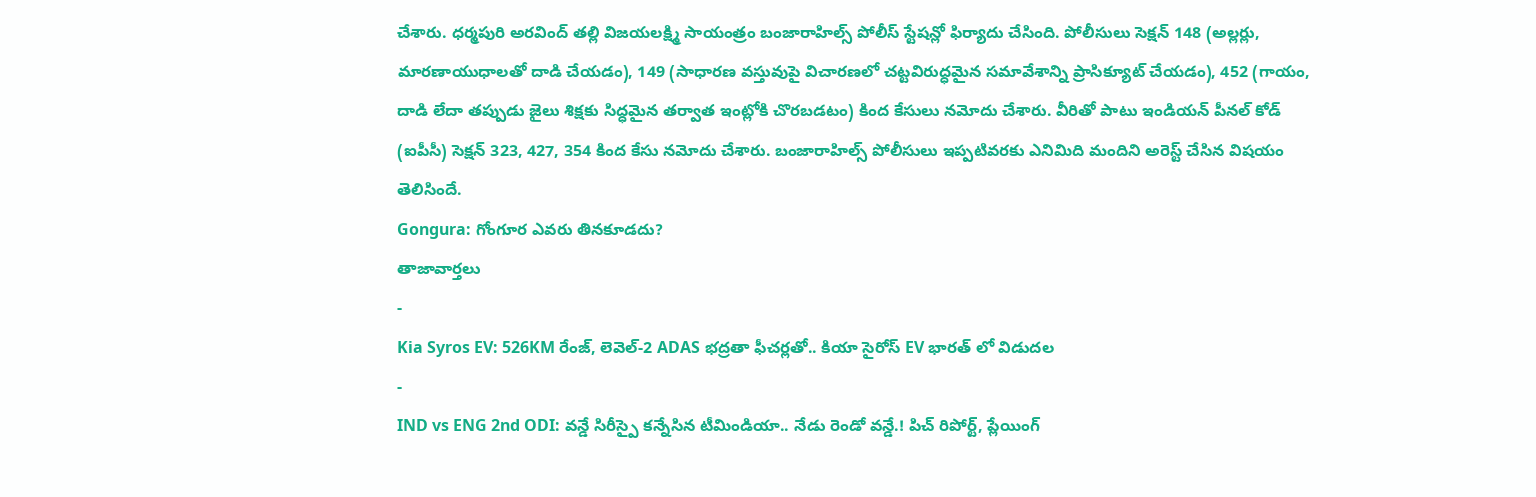చేశారు. ధర్మపురి అరవింద్ తల్లి విజయలక్ష్మి సాయంత్రం బంజారాహిల్స్ పోలీస్ స్టేషన్లో ఫిర్యాదు చేసింది. పోలీసులు సెక్షన్ 148 (అల్లర్లు, మారణాయుధాలతో దాడి చేయడం), 149 (సాధారణ వస్తువుపై విచారణలో చట్టవిరుద్ధమైన సమావేశాన్ని ప్రాసిక్యూట్ చేయడం), 452 (గాయం, దాడి లేదా తప్పుడు జైలు శిక్షకు సిద్ధమైన తర్వాత ఇంట్లోకి చొరబడటం) కింద కేసులు నమోదు చేశారు. వీరితో పాటు ఇండియన్ పీనల్ కోడ్ (ఐపీసీ) సెక్షన్ 323, 427, 354 కింద కేసు నమోదు చేశారు. బంజారాహిల్స్ పోలీసులు ఇప్పటివరకు ఎనిమిది మందిని అరెస్ట్ చేసిన విషయం తెలిసిందే.
Gongura: గోంగూర ఎవరు తినకూడదు?
తాజావార్తలు
-
Kia Syros EV: 526KM రేంజ్, లెవెల్-2 ADAS భద్రతా ఫీచర్లతో.. కియా సైరోస్ EV భారత్ లో విడుదల
-
IND vs ENG 2nd ODI: వన్డే సిరీస్పై కన్నేసిన టీమిండియా.. నేడు రెండో వన్డే.! పిచ్ రిపోర్ట్, ప్లేయింగ్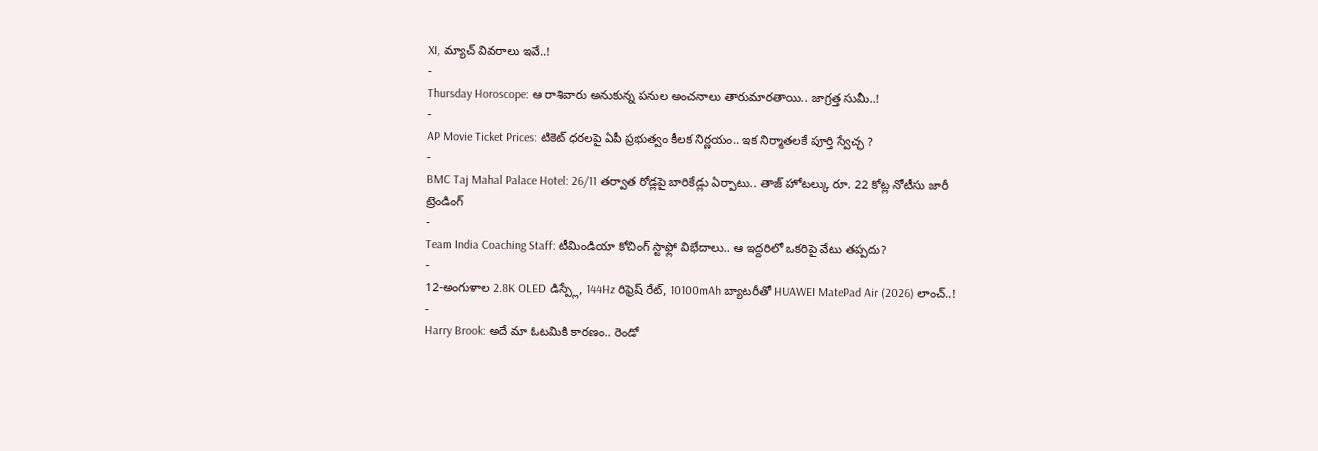XI, మ్యాచ్ వివరాలు ఇవే..!
-
Thursday Horoscope: ఆ రాశివారు అనుకున్న పనుల అంచనాలు తారుమారతాయి.. జాగ్రత్త సుమీ..!
-
AP Movie Ticket Prices: టికెట్ ధరలపై ఏపీ ప్రభుత్వం కీలక నిర్ణయం.. ఇక నిర్మాతలకే పూర్తి స్వేచ్ఛ ?
-
BMC Taj Mahal Palace Hotel: 26/11 తర్వాత రోడ్లపై బారికేడ్లు ఏర్పాటు.. తాజ్ హోటల్కు రూ. 22 కోట్ల నోటీసు జారీ
ట్రెండింగ్
-
Team India Coaching Staff: టీమిండియా కోచింగ్ స్టాఫ్లో విభేదాలు.. ఆ ఇద్దరిలో ఒకరిపై వేటు తప్పదు?
-
12-అంగుళాల 2.8K OLED డిస్ప్లే, 144Hz రిఫ్రెష్ రేట్, 10100mAh బ్యాటరీతో HUAWEI MatePad Air (2026) లాంచ్..!
-
Harry Brook: అదే మా ఓటమికి కారణం.. రెండో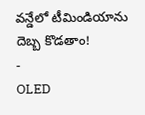వన్డేలో టీమిండియాను దెబ్బ కొడతాం!
-
OLED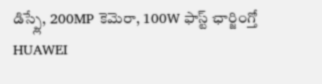డిస్ప్లే, 200MP కెమెరా, 100W ఫాస్ట్ ఛార్జింగ్తో HUAWEI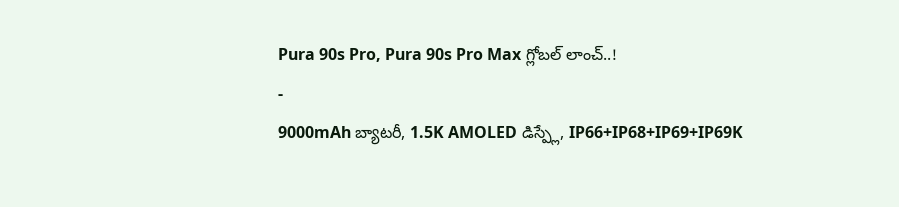Pura 90s Pro, Pura 90s Pro Max గ్లోబల్ లాంచ్..!
-
9000mAh బ్యాటరీ, 1.5K AMOLED డిస్ప్లే, IP66+IP68+IP69+IP69K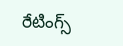రేటింగ్స్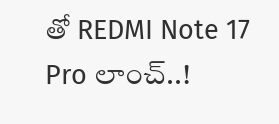తో REDMI Note 17 Pro లాంచ్..!